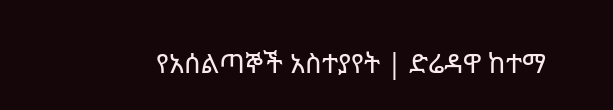የአሰልጣኞች አስተያየት | ድሬዳዋ ከተማ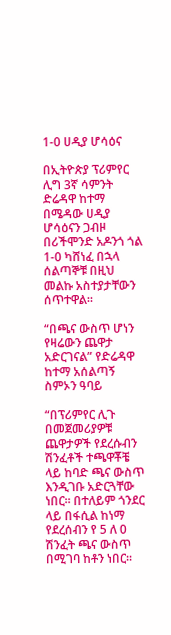1-0 ሀዲያ ሆሳዕና

በኢትዮጵያ ፕሪምየር ሊግ 3ኛ ሳምንት ድሬዳዋ ከተማ በሜዳው ሀዲያ ሆሳዕናን ጋብዞ በሪችሞንድ አዶንጎ ጎል 1-0 ካሸነፈ በኋላ ሰልጣኞቹ በዚህ መልኩ አስተያታቸውን ሰጥተዋል።

“በጫና ውስጥ ሆነን የዛሬውን ጨዋታ አድርገናል” የድሬዳዋ ከተማ አሰልጣኝ ስምኦን ዓባይ

“በፕሪምየር ሊጉ በመጀመሪያዎቹ ጨዋታዎች የደረሱብን ሽንፈቶች ተጫዋቾቼ ላይ ከባድ ጫና ውስጥ እንዲገቡ አድርጓቸው ነበር፡፡ በተለይም ጎንደር ላይ በፋሲል ከነማ የደረሰብን የ 5 ለ 0 ሽንፈት ጫና ውስጥ በሚገባ ከቶን ነበር፡፡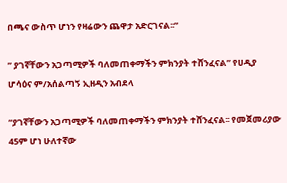በጫና ውስጥ ሆነን የዛሬውን ጨዋታ አድርገናል፡፡”

” ያገኛቸውን አጋጣሚዎች ባለመጠቀማችን ምክንያት ተሸንፈናል” የሀዲያ ሆሳዕና ም/አሰልጣኝ ኢዘዲን አብደላ

“ያገኛቸውን አጋጣሚዎች ባለመጠቀማችን ምክንያት ተሸንፈናል፡፡ የመጀመሪያው 45ም ሆነ ሁለተኛው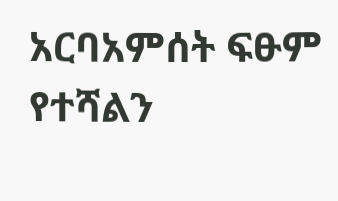አርባአምሰት ፍፁም የተሻልን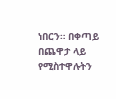ነበርን። በቀጣይ በጨዋታ ላይ የሚስተዋሉትን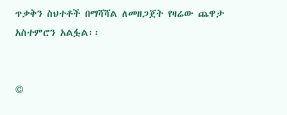ጥቃቅን ስህተቶች በማሻሻል ለመዘጋጀት የዛሬው ጨዋታ አስተምሮን አልፏል፡፡


©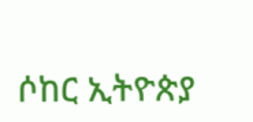ሶከር ኢትዮጵያ